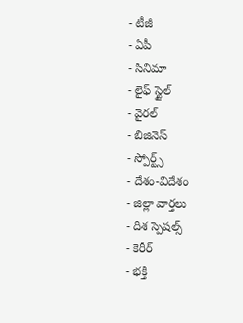- టీజీ
- ఏపీ
- సినిమా
- లైఫ్ స్టైల్
- వైరల్
- బిజినెస్
- స్పోర్ట్స్
- దేశం-విదేశం
- జిల్లా వార్తలు
- దిశ స్పెషల్స్
- కెరీర్
- భక్తి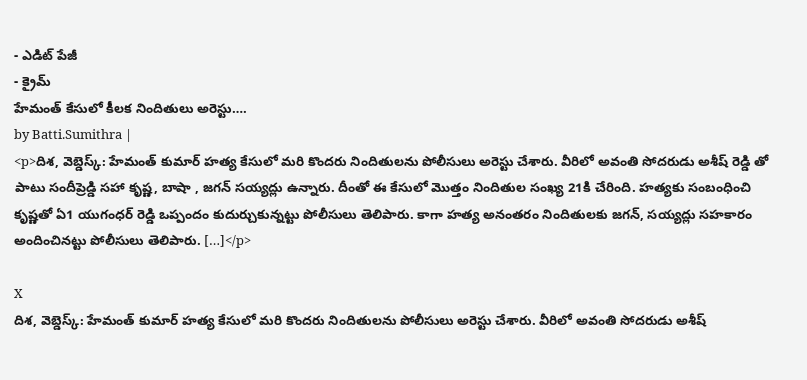- ఎడిట్ పేజీ
- క్రైమ్
హేమంత్ కేసులో కీలక నిందితులు అరెస్టు….
by Batti.Sumithra |
<p>దిశ, వెబ్డెస్క్: హేమంత్ కుమార్ హత్య కేసులో మరి కొందరు నిందితులను పోలీసులు అరెస్టు చేశారు. వీరిలో అవంతి సోదరుడు అశీష్ రెడ్డి తో పాటు సందీప్రెడ్డి సహా కృష్ణ, బాషా , జగన్ సయ్యద్లు ఉన్నారు. దీంతో ఈ కేసులో మొత్తం నిందితుల సంఖ్య 21కి చేరింది. హత్యకు సంబంధించి కృష్ణతో ఏ1 యుగంధర్ రెడ్డి ఒప్పందం కుదుర్చుకున్నట్టు పోలీసులు తెలిపారు. కాగా హత్య అనంతరం నిందితులకు జగన్, సయ్యద్లు సహకారం అందించినట్టు పోలీసులు తెలిపారు. […]</p>

X
దిశ, వెబ్డెస్క్: హేమంత్ కుమార్ హత్య కేసులో మరి కొందరు నిందితులను పోలీసులు అరెస్టు చేశారు. వీరిలో అవంతి సోదరుడు అశీష్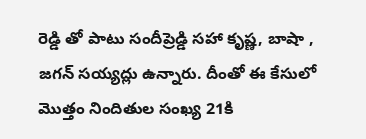రెడ్డి తో పాటు సందీప్రెడ్డి సహా కృష్ణ, బాషా , జగన్ సయ్యద్లు ఉన్నారు. దీంతో ఈ కేసులో మొత్తం నిందితుల సంఖ్య 21కి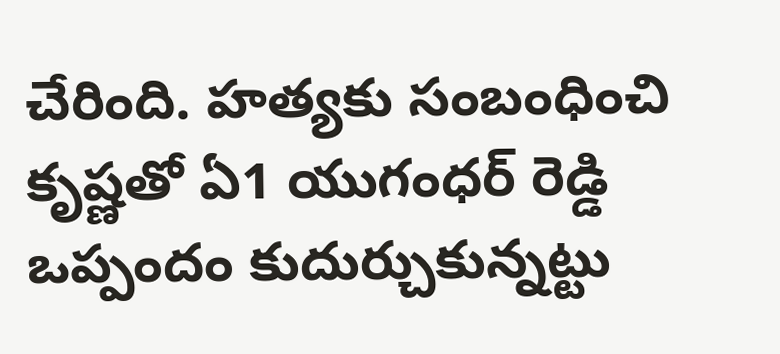చేరింది. హత్యకు సంబంధించి కృష్ణతో ఏ1 యుగంధర్ రెడ్డి ఒప్పందం కుదుర్చుకున్నట్టు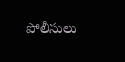పోలీసులు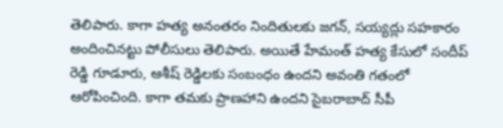తెలిపారు. కాగా హత్య అనంతరం నిందితులకు జగన్, సయ్యద్లు సహకారం అందించినట్టు పోలీసులు తెలిపారు. అయితే హేమంత్ హత్య కేసులో సందీప్ రెడ్డి గూడూరు, ఆశీష్ రెడ్డిలకు సంబంధం ఉందని అవంతి గతంలో ఆరోపించింది. కాగా తమకు ప్రాణహాని ఉందని సైబరాబాద్ సీపీ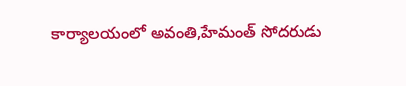కార్యాలయంలో అవంతి,హేమంత్ సోదరుడు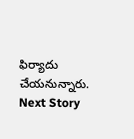ఫిర్యాదు చేయనున్నారు.
Next Story